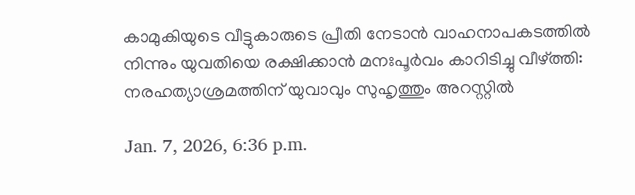കാമുകിയുടെ വീട്ടുകാരുടെ പ്രീതി നേടാൻ വാഹനാപകടത്തിൽ നിന്നും യുവതിയെ രക്ഷിക്കാൻ മനഃപൂർവം കാറിടിച്ചു വീഴ്ത്തി: നരഹത്യാശ്രമത്തിന് യുവാവും സുഹൃത്തും അറസ്റ്റില്‍

Jan. 7, 2026, 6:36 p.m.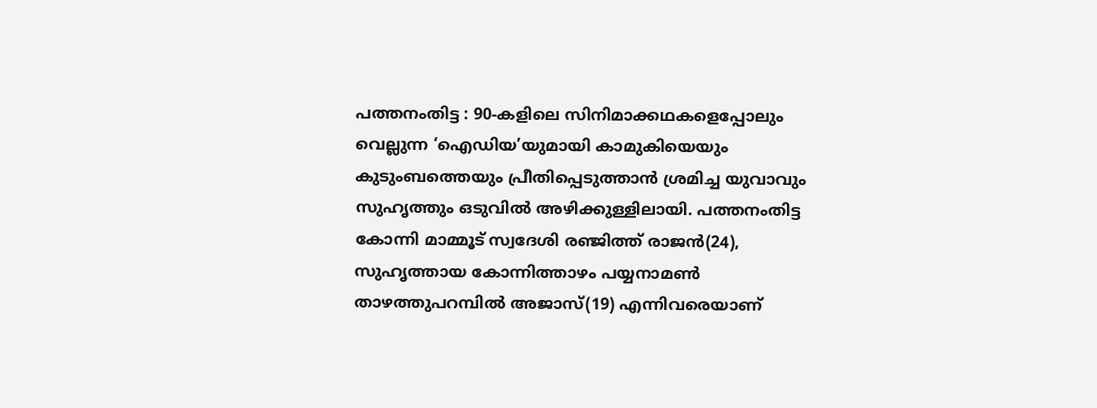പത്തനംതിട്ട : 90-കളിലെ സിനിമാക്കഥകളെപ്പോലും വെല്ലുന്ന ‘ഐഡിയ’യുമായി കാമുകിയെയും കുടുംബത്തെയും പ്രീതിപ്പെടുത്താൻ ശ്രമിച്ച യുവാവും സുഹൃത്തും ഒടുവിൽ അഴിക്കുള്ളിലായി. പത്തനംതിട്ട കോന്നി മാമ്മൂട് സ്വദേശി രഞ്ജിത്ത് രാജൻ(24), സുഹൃത്തായ കോന്നിത്താഴം പയ്യനാമൺ താഴത്തുപറമ്പിൽ അജാസ്(19) എന്നിവരെയാണ്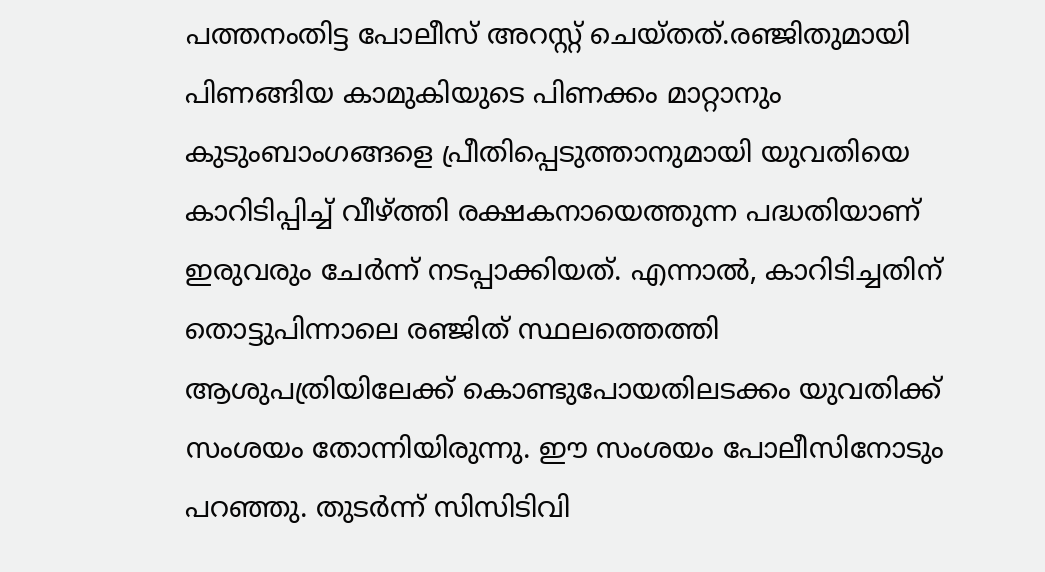പത്തനംതിട്ട പോലീസ് അറസ്റ്റ് ചെയ്തത്.രഞ്ജിതുമായി പിണങ്ങിയ കാമുകിയുടെ പിണക്കം മാറ്റാനും കുടുംബാംഗങ്ങളെ പ്രീതിപ്പെടുത്താനുമായി യുവതിയെ കാറിടിപ്പിച്ച് വീഴ്ത്തി രക്ഷകനായെത്തുന്ന പദ്ധതിയാണ് ഇരുവരും ചേർന്ന് നടപ്പാക്കിയത്. എന്നാൽ, കാറിടിച്ചതിന് തൊട്ടുപിന്നാലെ രഞ്ജിത് സ്ഥലത്തെത്തി ആശുപത്രിയിലേക്ക് കൊണ്ടുപോയതിലടക്കം യുവതിക്ക് സംശയം തോന്നിയിരുന്നു. ഈ സംശയം പോലീസിനോടും പറഞ്ഞു. തുടർന്ന് സിസിടിവി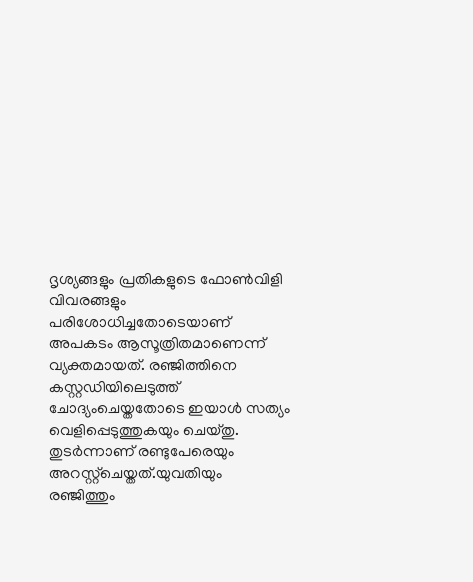ദൃശ്യങ്ങളും പ്രതികളുടെ ഫോൺവിളി വിവരങ്ങളും പരിശോധിച്ചതോടെയാണ് അപകടം ആസൂത്രിതമാണെന്ന് വ്യക്തമായത്. രഞ്ജിത്തിനെ കസ്റ്റഡിയിലെടുത്ത് ചോദ്യംചെയ്തതോടെ ഇയാൾ സത്യം വെളിപ്പെടുത്തുകയും ചെയ്തു. തുടർന്നാണ് രണ്ടുപേരെയും അറസ്റ്റ്‌ചെയ്തത്.യുവതിയും രഞ്ജിത്തും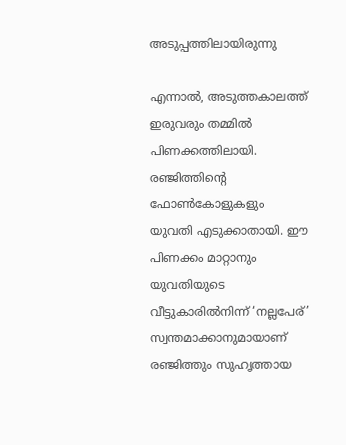അടുപ്പത്തിലായിരുന്നു

എന്നാൽ, അടുത്തകാലത്ത് ഇരുവരും തമ്മിൽ പിണക്കത്തിലായി. രഞ്ജിത്തിന്റെ ഫോൺകോളുകളും യുവതി എടുക്കാതായി. ഈ പിണക്കം മാറ്റാനും യുവതിയുടെ വീട്ടുകാരിൽനിന്ന് ‘നല്ലപേര്’ സ്വന്തമാക്കാനുമായാണ് രഞ്ജിത്തും സുഹൃത്തായ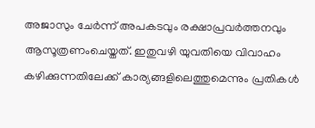അജാസും ചേർന്ന് അപകടവും രക്ഷാപ്രവർത്തനവും ആസൂത്രണംചെയ്തത്. ഇതുവഴി യുവതിയെ വിവാഹം കഴിക്കുന്നതിലേക്ക് കാര്യങ്ങളിലെത്തുമെന്നും പ്രതികൾ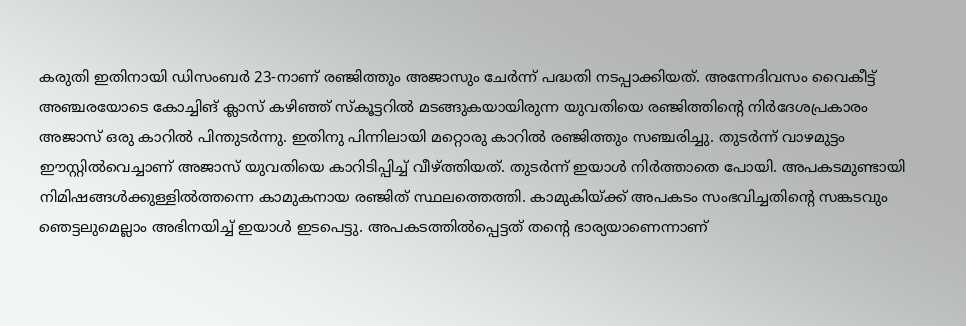കരുതി ഇതിനായി ഡിസംബർ 23-നാണ് രഞ്ജിത്തും അജാസും ചേർന്ന് പദ്ധതി നടപ്പാക്കിയത്. അന്നേദിവസം വൈകീട്ട് അഞ്ചരയോടെ കോച്ചിങ് ക്ലാസ് കഴിഞ്ഞ് സ്‌കൂട്ടറിൽ മടങ്ങുകയായിരുന്ന യുവതിയെ രഞ്ജിത്തിന്റെ നിർദേശപ്രകാരം അജാസ് ഒരു കാറിൽ പിന്തുടർന്നു. ഇതിനു പിന്നിലായി മറ്റൊരു കാറിൽ രഞ്ജിത്തും സഞ്ചരിച്ചു. തുടർന്ന് വാഴമുട്ടം ഈസ്റ്റിൽവെച്ചാണ് അജാസ് യുവതിയെ കാറിടിപ്പിച്ച് വീഴ്ത്തിയത്. തുടർന്ന് ഇയാൾ നിർത്താതെ പോയി. അപകടമുണ്ടായി നിമിഷങ്ങൾക്കുള്ളിൽത്തന്നെ കാമുകനായ രഞ്ജിത് സ്ഥലത്തെത്തി. കാമുകിയ്ക്ക് അപകടം സംഭവിച്ചതിന്റെ സങ്കടവും ഞെട്ടലുമെല്ലാം അഭിനയിച്ച് ഇയാൾ ഇടപെട്ടു. അപകടത്തിൽപ്പെട്ടത് തന്റെ ഭാര്യയാണെന്നാണ്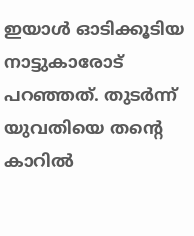ഇയാൾ ഓടിക്കൂടിയ നാട്ടുകാരോട് പറഞ്ഞത്. തുടർന്ന് യുവതിയെ തന്റെ കാറിൽ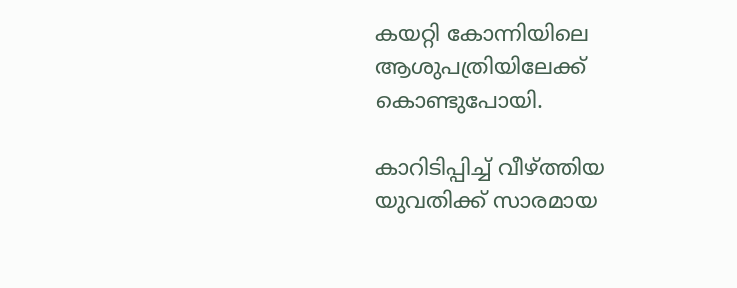കയറ്റി കോന്നിയിലെ ആശുപത്രിയിലേക്ക് കൊണ്ടുപോയി.

കാറിടിപ്പിച്ച് വീഴ്ത്തിയ യുവതിക്ക് സാരമായ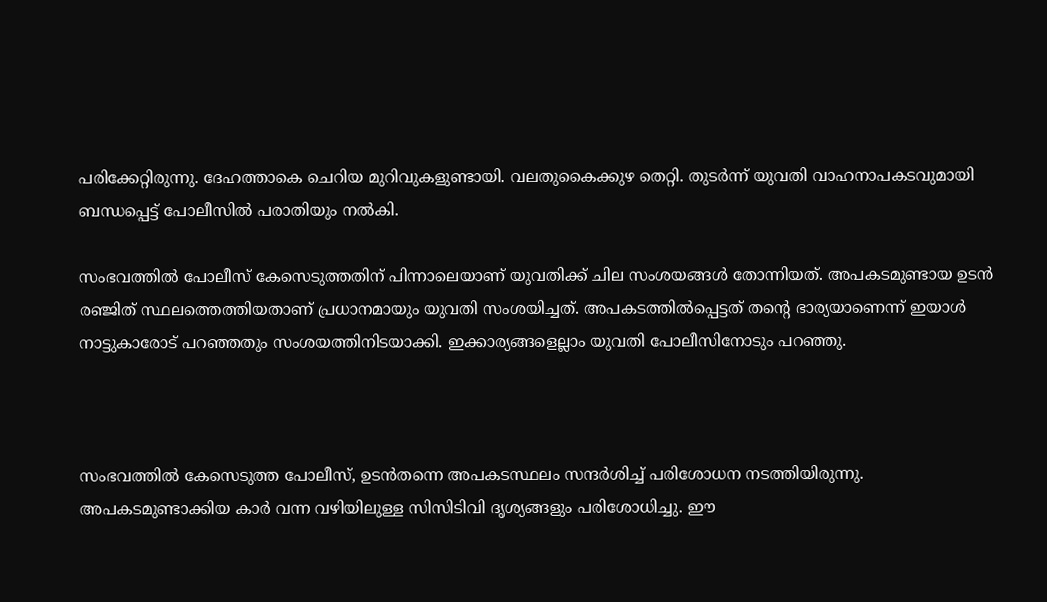പരിക്കേറ്റിരുന്നു. ദേഹത്താകെ ചെറിയ മുറിവുകളുണ്ടായി. വലതുകൈക്കുഴ തെറ്റി. തുടർന്ന് യുവതി വാഹനാപകടവുമായി ബന്ധപ്പെട്ട് പോലീസിൽ പരാതിയും നൽകി.

സംഭവത്തിൽ പോലീസ് കേസെടുത്തതിന് പിന്നാലെയാണ് യുവതിക്ക് ചില സംശയങ്ങൾ തോന്നിയത്. അപകടമുണ്ടായ ഉടൻ രഞ്ജിത് സ്ഥലത്തെത്തിയതാണ് പ്രധാനമായും യുവതി സംശയിച്ചത്. അപകടത്തിൽപ്പെട്ടത് തന്റെ ഭാര്യയാണെന്ന് ഇയാൾ നാട്ടുകാരോട് പറഞ്ഞതും സംശയത്തിനിടയാക്കി. ഇക്കാര്യങ്ങളെല്ലാം യുവതി പോലീസിനോടും പറഞ്ഞു.



സംഭവത്തിൽ കേസെടുത്ത പോലീസ്, ഉടൻതന്നെ അപകടസ്ഥലം സന്ദർശിച്ച് പരിശോധന നടത്തിയിരുന്നു. അപകടമുണ്ടാക്കിയ കാർ വന്ന വഴിയിലുള്ള സിസിടിവി ദൃശ്യങ്ങളും പരിശോധിച്ചു. ഈ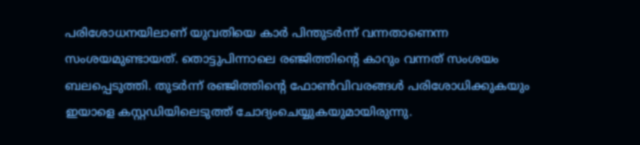പരിശോധനയിലാണ് യുവതിയെ കാർ പിന്തുടർന്ന് വന്നതാണെന്ന സംശയമുണ്ടായത്. തൊട്ടുപിന്നാലെ രഞ്ജിത്തിന്റെ കാറും വന്നത് സംശയം ബലപ്പെടുത്തി. തുടർന്ന് രഞ്ജിത്തിന്റെ ഫോൺവിവരങ്ങൾ പരിശോധിക്കുകയും ഇയാളെ കസ്റ്റഡിയിലെടുത്ത് ചോദ്യംചെയ്യുകയുമായിരുന്നു.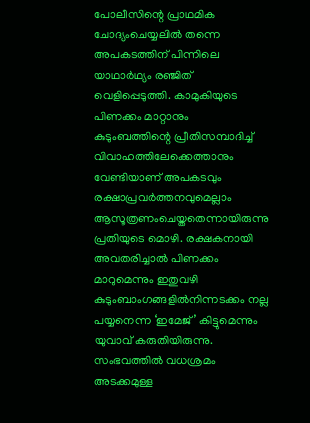പോലീസിന്റെ പ്രാഥമിക ചോദ്യംചെയ്യലിൽ തന്നെ അപകടത്തിന് പിന്നിലെ യാഥാർഥ്യം രഞ്ജിത് വെളിപ്പെടുത്തി. കാമുകിയുടെ പിണക്കം മാറ്റാനും കുടുംബത്തിന്റെ പ്രീതിസമ്പാദിച്ച് വിവാഹത്തിലേക്കെത്താനും വേണ്ടിയാണ് അപകടവും രക്ഷാപ്രവർത്തനവുമെല്ലാം ആസൂത്രണംചെയ്തതെന്നായിരുന്നു പ്രതിയുടെ മൊഴി. രക്ഷകനായി അവതരിച്ചാൽ പിണക്കം മാറുമെന്നും ഇതുവഴി കുടുംബാംഗങ്ങളിൽനിന്നടക്കം നല്ല പയ്യനെന്ന ‘ഇമേജ്’ കിട്ടുമെന്നും യുവാവ് കരുതിയിരുന്നു. സംഭവത്തിൽ വധശ്രമം അടക്കമുള്ള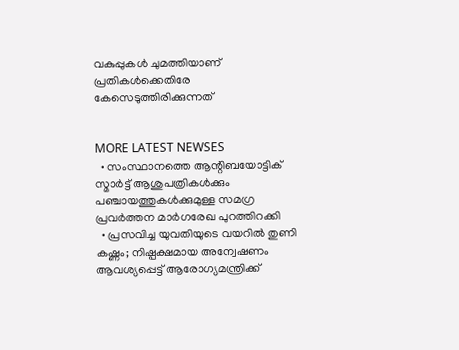വകുപ്പുകൾ ചുമത്തിയാണ് പ്രതികൾക്കെതിരേ കേസെടുത്തിരിക്കുന്നത്


MORE LATEST NEWSES
  • സംസ്ഥാനത്തെ ആന്റിബയോട്ടിക് സ്മാര്‍ട്ട് ആശുപത്രികള്‍ക്കും പഞ്ചായത്തുകള്‍ക്കുമുള്ള സമഗ്ര പ്രവര്‍ത്തന മാര്‍ഗരേഖ പുറത്തിറക്കി
  • പ്രസവിച്ച യുവതിയുടെ വയറില്‍ തുണി കഷ്ണം; നിഷ്പക്ഷമായ അന്വേഷണം ആവശ്യപ്പെട്ട് ആരോഗ്യമന്ത്രിക്ക്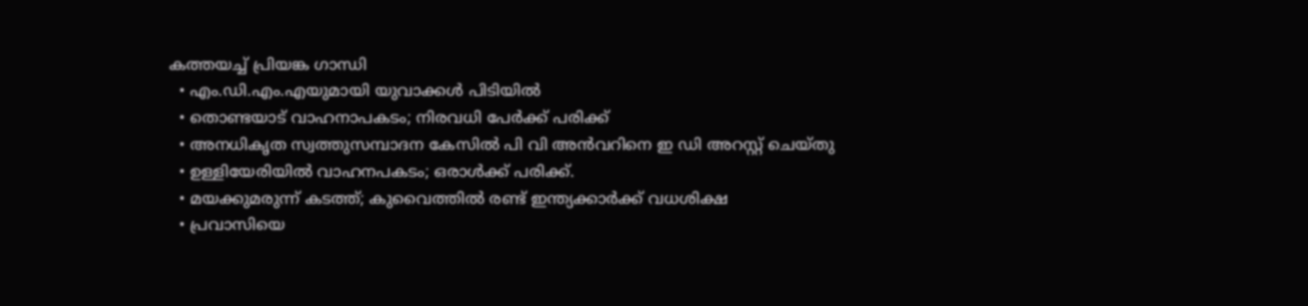കത്തയച്ച് പ്രിയങ്ക ഗാന്ധി
  • എം.ഡി.എം.എയുമായി യുവാക്കൾ പിടിയിൽ
  • തൊണ്ടയാട് വാഹനാപകടം; നിരവധി പേർക്ക് പരിക്ക്
  • അനധികൃത സ്വത്തുസമ്പാദന കേസില്‍ പി വി അന്‍വറിനെ ഇ ഡി അറസ്റ്റ് ചെയ്തു
  • ഉള്ളിയേരിയിൽ വാഹനപകടം; ഒരാൾക്ക് പരിക്ക്.
  • മയക്കുമരുന്ന് കടത്ത്; കുവൈത്തിൽ രണ്ട് ഇന്ത്യക്കാർക്ക് വധശിക്ഷ
  • പ്രവാസിയെ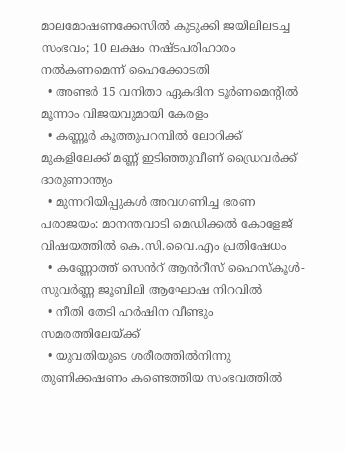മാലമോഷണക്കേസില്‍ കുടുക്കി ജയിലിലടച്ച സംഭവം; 10 ലക്ഷം നഷ്ടപരിഹാരം നല്‍കണമെന്ന് ഹൈക്കോടതി
  • അണ്ടർ 15 വനിതാ ഏകദിന ടൂർണമെന്‍റിൽ മൂന്നാം വിജയവുമായി കേരളം
  • കണ്ണൂർ കൂത്തുപറമ്പിൽ ലോറിക്ക് മുകളിലേക്ക് മണ്ണ് ഇടിഞ്ഞുവീണ് ഡ്രൈവർക്ക് ദാരുണാന്ത്യം
  • മുന്നറിയിപ്പുകൾ അവഗണിച്ച ഭരണ പരാജയം: മാനന്തവാടി മെഡിക്കൽ കോളേജ് വിഷയത്തിൽ കെ.സി.വൈ.എം പ്രതിഷേധം
  • കണ്ണോത്ത് സെൻറ് ആൻറീസ് ഹൈസ്കൂൾ-സുവർണ്ണ ജൂബിലി ആഘോഷ നിറവിൽ
  • നീതി തേടി ഹര്‍ഷിന വീണ്ടും സമരത്തിലേയ്ക്ക്
  • യുവതിയുടെ ശരീരത്തിൽനിന്നു തുണിക്കഷണം കണ്ടെത്തിയ സംഭവത്തിൽ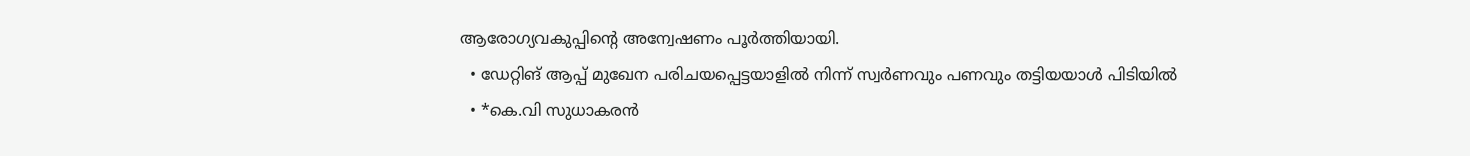ആരോഗ്യവകുപ്പിന്റെ അന്വേഷണം പൂർത്തിയായി.
  • ഡേറ്റിങ് ആപ്പ് മുഖേന പരിചയപ്പെട്ടയാളില്‍ നിന്ന് സ്വര്‍ണവും പണവും തട്ടിയയാള്‍ പിടിയില്‍
  • *കെ.വി സുധാകരൻ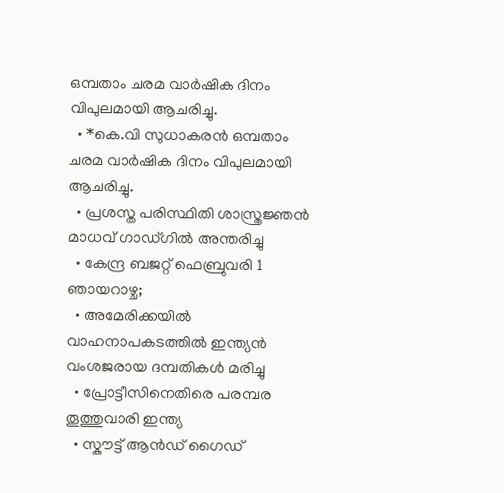ഒമ്പതാം ചരമ വാർഷിക ദിനം വിപുലമായി ആചരിച്ചു.
  • *കെ.വി സുധാകരൻ ഒമ്പതാം ചരമ വാർഷിക ദിനം വിപുലമായി ആചരിച്ചു.
  • പ്രശസ്ത പരിസ്ഥിതി ശാസ്ത്രജ്ഞൻ മാധവ് ഗാഡ്ഗിൽ അന്തരിച്ചു
  • കേന്ദ്ര ബജറ്റ് ഫെബ്രുവരി 1 ഞായറാഴ്ച;
  • അമേരിക്കയില്‍ വാഹനാപകടത്തില്‍ ഇന്ത്യൻ വംശജരായ ദമ്പതികള്‍ മരിച്ചു
  • പ്രോട്ടീസിനെതിരെ പരമ്പര തൂത്തുവാരി ഇന്ത്യ
  • സ്കൗട്ട് ആൻഡ് ഗൈഡ്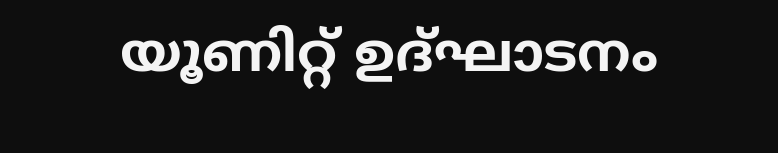യൂണിറ്റ് ഉദ്ഘാടനം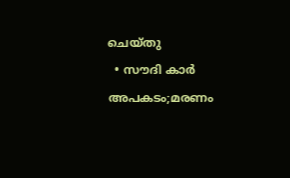ചെയ്തു
  • സൗദി കാർ അപകടം;മരണം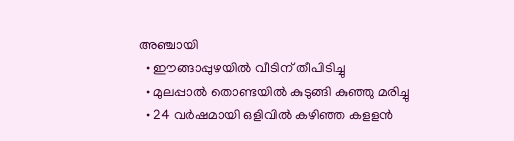അഞ്ചായി
  • ഈങ്ങാപ്പുഴയിൽ വീടിന് തീപിടിച്ചു
  • മുലപ്പാൽ തൊണ്ടയിൽ കുടുങ്ങി കുഞ്ഞു മരിച്ചു
  • 24 വർഷമായി ഒളിവിൽ കഴിഞ്ഞ കളളൻ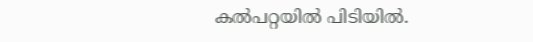കല്‍പറ്റയില്‍ പിടിയിൽ.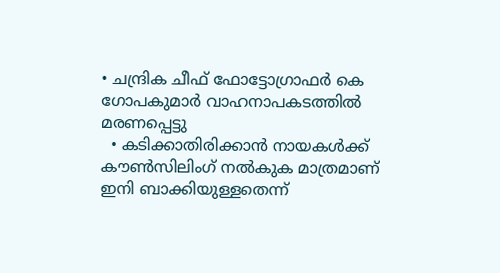• ചന്ദ്രിക ചീഫ് ഫോട്ടോഗ്രാഫർ കെ ഗോപകുമാർ വാഹനാപകടത്തിൽ മരണപ്പെട്ടു
  • കടിക്കാതിരിക്കാൻ നായകൾക്ക് കൗൺസിലിംഗ് നൽകുക മാത്രമാണ് ഇനി ബാക്കിയുള്ളതെന്ന്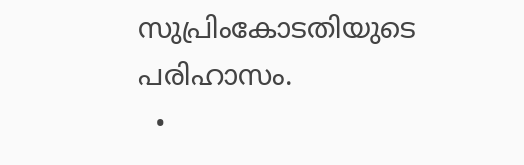സുപ്രിംകോടതിയുടെ പരിഹാസം.
  •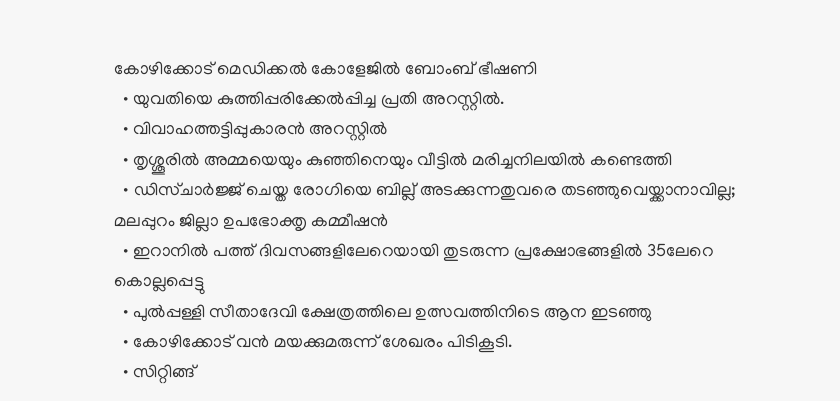കോഴിക്കോട് മെഡിക്കൽ കോളേജിൽ ബോംബ് ഭീഷണി
  • യുവതിയെ കുത്തിപ്പരിക്കേൽപ്പിച്ച പ്രതി അറസ്റ്റിൽ.
  • വിവാഹത്തട്ടിപ്പുകാരൻ അറസ്റ്റിൽ
  • തൃശ്ശൂരില്‍ അമ്മയെയും കുഞ്ഞിനെയും വീട്ടില്‍ മരിച്ചനിലയിൽ കണ്ടെത്തി
  • ഡിസ്ചാര്‍ജ്ജ് ചെയ്ത രോഗിയെ ബില്ല് അടക്കുന്നതുവരെ തടഞ്ഞുവെയ്ക്കാനാവില്ല; മലപ്പുറം ജില്ലാ ഉപഭോക്തൃ കമ്മീഷൻ
  • ഇറാനിൽ പത്ത് ദിവസങ്ങളിലേറെയായി തുടരുന്ന പ്രക്ഷോഭങ്ങളിൽ 35ലേറെ കൊല്ലപ്പെട്ടു
  • പുൽപ്പള്ളി സീതാദേവി ക്ഷേത്രത്തിലെ ഉത്സവത്തിനിടെ ആന ഇടഞ്ഞു
  • കോഴിക്കോട് വൻ മയക്കുമരുന്ന് ശേഖരം പിടികൂടി.
  • സിറ്റിങ്ങ്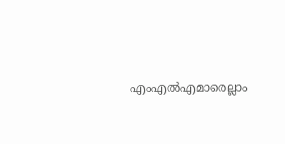എംഎൽഎമാരെല്ലാം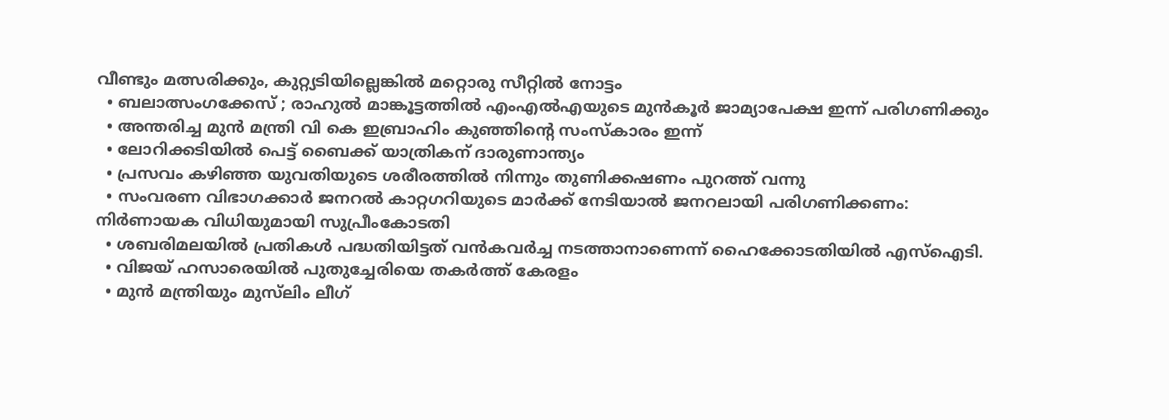വീണ്ടും മത്സരിക്കും, കുറ്റ്യടിയില്ലെങ്കിൽ മറ്റൊരു സീറ്റിൽ നോട്ടം
  • ബലാത്സംഗക്കേസ്‌ ; രാഹുല്‍ മാങ്കൂട്ടത്തില്‍ എംഎല്‍എയുടെ മുൻകൂർ ജാമ്യാപേക്ഷ ഇന്ന് പരിഗണിക്കും
  • അന്തരിച്ച മുൻ മന്ത്രി വി കെ ഇബ്രാഹിം കുഞ്ഞിന്റെ സംസ്കാരം ഇന്ന്
  • ലോറിക്കടിയിൽ പെട്ട് ബൈക്ക് യാത്രികന് ദാരുണാന്ത്യം
  • പ്രസവം കഴിഞ്ഞ യുവതിയുടെ ശരീരത്തിൽ നിന്നും തുണിക്കഷണം പുറത്ത് വന്നു
  • സംവരണ വിഭാഗക്കാര്‍ ജനറല്‍ കാറ്റഗറിയുടെ മാര്‍ക്ക് നേടിയാല്‍ ജനറലായി പരിഗണിക്കണം: നിർണായക വിധിയുമായി സുപ്രീംകോടതി
  • ശബരിമലയിൽ പ്രതികൾ പദ്ധതിയിട്ടത് വൻകവർച്ച നടത്താനാണെന്ന് ഹൈക്കോടതിയിൽ എസ്ഐടി.
  • വിജയ് ഹസാരെയില്‍ പുതുച്ചേരിയെ തകര്‍ത്ത് കേരളം
  • മുൻ മന്ത്രിയും മുസ്‌ലിം ലീഗ്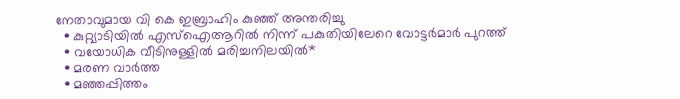നേതാവുമായ വി കെ ഇബ്രാഹിം കുഞ്ഞ് അന്തരിച്ചു
  • കുറ്റ്യാടിയിൽ എസ്‌ഐആറിൽ നിന്ന് പകുതിയിലേറെ വോട്ടർമാർ പുറത്ത്
  • വയോധിക വീടിനുള്ളിൽ മരിച്ചനിലയിൽ*
  • മരണ വാർത്ത
  • മഞ്ഞപ്പിത്തം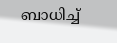ബാധിച്ച്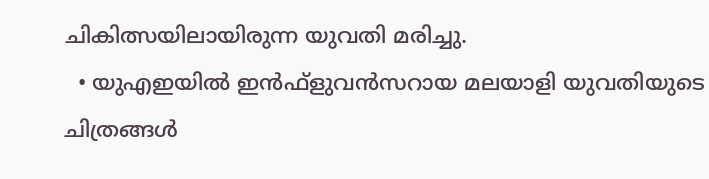ചികിത്സയിലായിരുന്ന യുവതി മരിച്ചു.
  • യുഎഇയിൽ ഇൻഫ്ളുവൻസറായ മലയാളി യുവതിയുടെ ചിത്രങ്ങൾ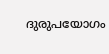ദുരുപയോഗം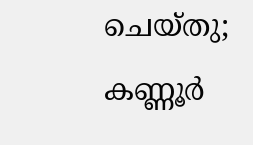ചെയ്തു; കണ്ണൂർ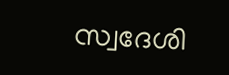സ്വദേശി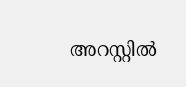അറസ്റ്റിൽ